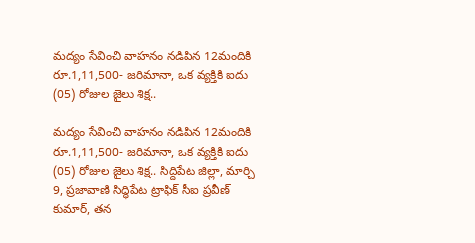మద్యం సేవించి వాహనం నడిపిన 12మందికి రూ.1,11,500- జరిమానా, ఒక వ్యక్తికి ఐదు (05) రోజుల జైలు శిక్ష..

మద్యం సేవించి వాహనం నడిపిన 12మందికి రూ.1,11,500- జరిమానా, ఒక వ్యక్తికి ఐదు (05) రోజుల జైలు శిక్ష.. సిద్దిపేట జిల్లా, మార్చి 9, ప్రజావాణి సిద్ధిపేట ట్రాఫిక్ సీఐ ప్రవీణ్ కుమార్, తన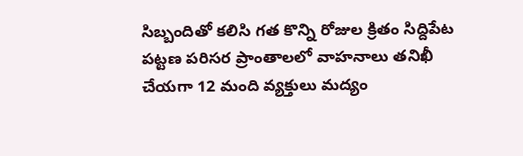సిబ్బందితో కలిసి గత కొన్ని రోజుల క్రితం సిద్దిపేట పట్టణ పరిసర ప్రాంతాలలో వాహనాలు తనిఖీ చేయగా 12 మంది వ్యక్తులు మద్యం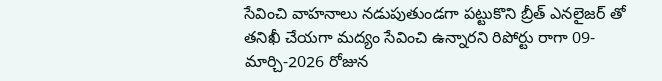సేవించి వాహనాలు నడుపుతుండగా పట్టుకొని బ్రీత్ ఎనలైజర్ తో తనిఖీ చేయగా మద్యం సేవించి ఉన్నారని రిపోర్టు రాగా 09-మార్చి-2026 రోజున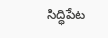సిద్ధిపేట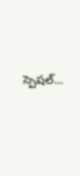స్పెషల్...